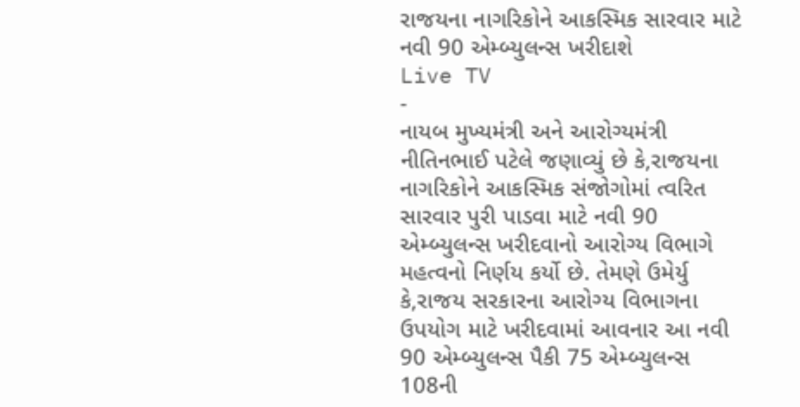રાજયના નાગરિકોને આકસ્મિક સારવાર માટે નવી 90 એમ્બ્યુલન્સ ખરીદાશે
Live TV
-
નાયબ મુખ્યમંત્રી અને આરોગ્યમંત્રી નીતિનભાઈ પટેલે જણાવ્યું છે કે,રાજયના નાગરિકોને આકસ્મિક સંજોગોમાં ત્વરિત સારવાર પુરી પાડવા માટે નવી 90 એમ્બ્યુલન્સ ખરીદવાનો આરોગ્ય વિભાગે મહત્વનો નિર્ણય કર્યો છે. તેમણે ઉમેર્યુ કે,રાજય સરકારના આરોગ્ય વિભાગના ઉપયોગ માટે ખરીદવામાં આવનાર આ નવી 90 એમ્બ્યુલન્સ પૈકી 75 એમ્બ્યુલન્સ 108ની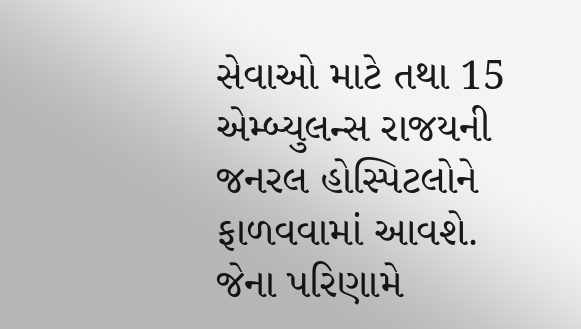સેવાઓ માટે તથા 15 એમ્બ્યુલન્સ રાજયની જનરલ હોસ્પિટલોને ફાળવવામાં આવશે. જેના પરિણામે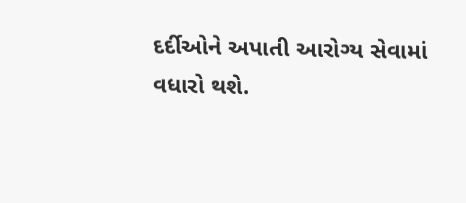દર્દીઓને અપાતી આરોગ્ય સેવામાં વધારો થશે.